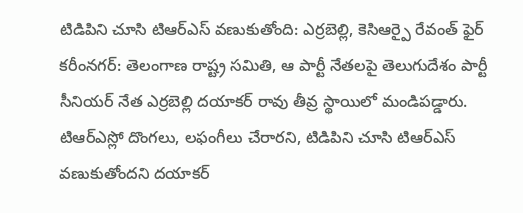టిడిపిని చూసి టిఆర్ఎస్ వణుకుతోంది: ఎర్రబెల్లి, కెసిఆర్పై రేవంత్ ఫైర్
కరీంనగర్: తెలంగాణ రాష్ట్ర సమితి, ఆ పార్టీ నేతలపై తెలుగుదేశం పార్టీ సీనియర్ నేత ఎర్రబెల్లి దయాకర్ రావు తీవ్ర స్థాయిలో మండిపడ్డారు. టిఆర్ఎస్లో దొంగలు, లఫంగీలు చేరారని, టిడిపిని చూసి టిఆర్ఎస్ వణుకుతోందని దయాకర్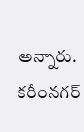అన్నారు.
కరీంనగర్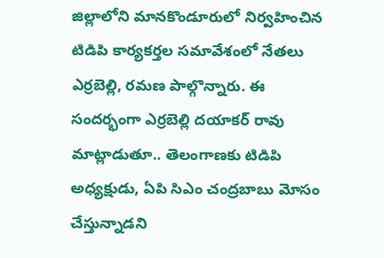జిల్లాలోని మానకొండూరులో నిర్వహించిన టిడిపి కార్యకర్తల సమావేశంలో నేతలు ఎర్రబెల్లి, రమణ పాల్గొన్నారు. ఈ సందర్భంగా ఎర్రబెల్లి దయాకర్ రావు మాట్లాడుతూ.. తెలంగాణకు టిడిపి అధ్యక్షుడు, ఏపి సిఎం చంద్రబాబు మోసం చేస్తున్నాడని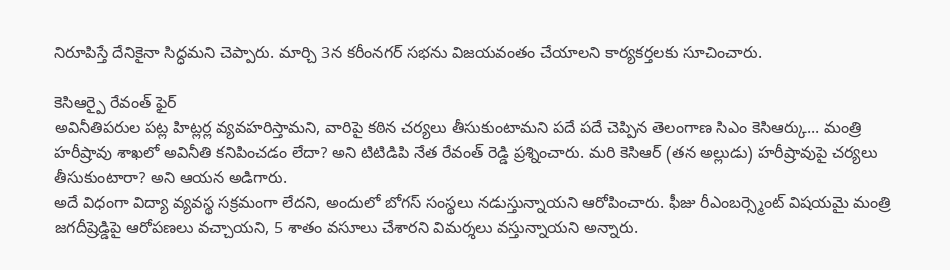నిరూపిస్తే దేనికైనా సిద్ధమని చెప్పారు. మార్చి 3న కరీంనగర్ సభను విజయవంతం చేయాలని కార్యకర్తలకు సూచించారు.

కెసిఆర్పై రేవంత్ ఫైర్
అవినీతిపరుల పట్ల హిట్లర్ల వ్యవహరిస్తామని, వారిపై కఠిన చర్యలు తీసుకుంటామని పదే పదే చెప్పిన తెలంగాణ సిఎం కెసిఆర్కు... మంత్రి హరీష్రావు శాఖలో అవినీతి కనిపించడం లేదా? అని టిటిడిపి నేత రేవంత్ రెడ్డి ప్రశ్నించారు. మరి కెసిఆర్ (తన అల్లుడు) హరీష్రావుపై చర్యలు తీసుకుంటారా? అని ఆయన అడిగారు.
అదే విధంగా విద్యా వ్యవస్థ సక్రమంగా లేదని, అందులో బోగస్ సంస్థలు నడుస్తున్నాయని ఆరోపించారు. ఫీజు రీఎంబర్స్మెంట్ విషయమై మంత్రి జగదీష్రెడ్డిపై ఆరోపణలు వచ్చాయని, 5 శాతం వసూలు చేశారని విమర్శలు వస్తున్నాయని అన్నారు.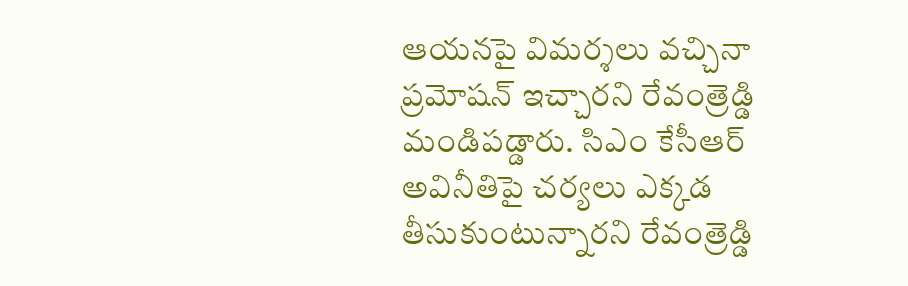ఆయనపై విమర్శలు వచ్చినా ప్రమోషన్ ఇచ్చారని రేవంత్రెడ్డి మండిపడ్డారు. సిఎం కేసీఆర్ అవినీతిపై చర్యలు ఎక్కడ తీసుకుంటున్నారని రేవంత్రెడ్డి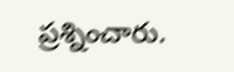ప్రశ్నించారు.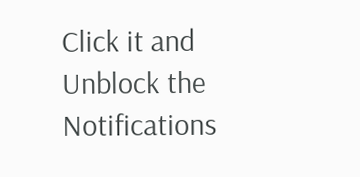Click it and Unblock the Notifications